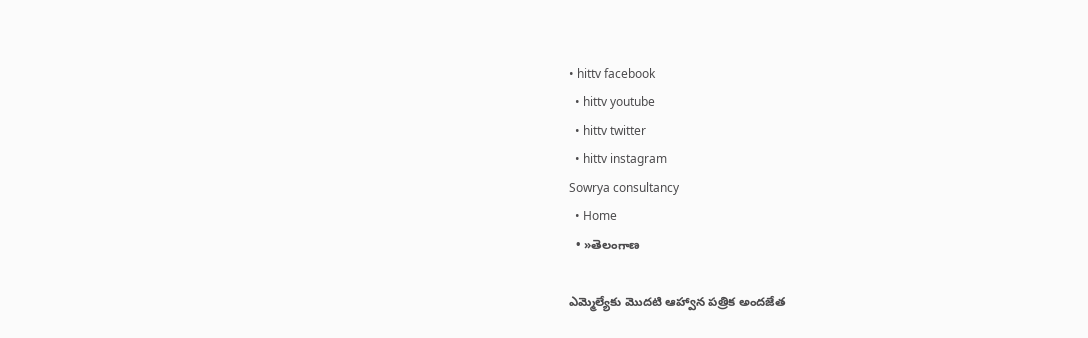• hittv facebook
  • hittv youtube
  • hittv twitter
  • hittv instagram
Sowrya consultancy
  • Home
  • »తెలంగాణ

ఎమ్మెల్యేకు మొదటి ఆహ్వాన పత్రిక అందజేత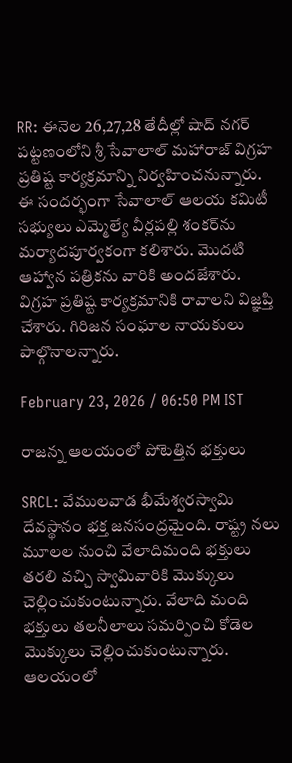RR: ఈనెల 26,27,28 తేదీల్లో షాద్ నగర్ పట్టణంలోని శ్రీ సేవాలాల్ మహారాజ్ విగ్రహ ప్రతిష్ట కార్యక్రమాన్ని నిర్వహించనున్నారు. ఈ సందర్భంగా సేవాలాల్ ఆలయ కమిటీ సభ్యులు ఎమ్మెల్యే వీర్లపల్లి శంకర్‌ను మర్యాదపూర్వకంగా కలిశారు. మొదటి ఆహ్వాన పత్రికను వారికి అందజేశారు. విగ్రహ ప్రతిష్ట కార్యక్రమానికి రావాలని విజ్ఞప్తి చేశారు. గిరిజన సంఘాల నాయకులు పాల్గొనాలన్నారు.

February 23, 2026 / 06:50 PM IST

రాజన్న ఆలయంలో పోటెత్తిన భక్తులు

SRCL: వేములవాడ భీమేశ్వరస్వామి దేవస్థానం భక్త జనసంద్రమైంది. రాష్ట్ర నలు మూలల నుంచి వేలాదిమంది భక్తులు తరలి వచ్చి స్వామివారికి మొక్కులు చెల్లించుకుంటున్నారు. వేలాది మంది భక్తులు తలనీలాలు సమర్పించి కోడెల మొక్కులు చెల్లించుకుంటున్నారు. ఆలయంలో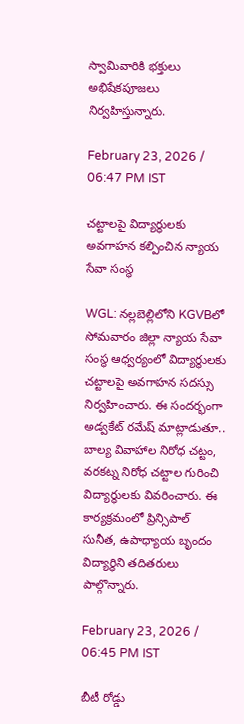స్వామివారికి భక్తులు అభిషేకపూజలు నిర్వహిస్తున్నారు.

February 23, 2026 / 06:47 PM IST

చట్టాలపై విద్యార్థులకు అవగాహన కల్పించిన న్యాయ సేవా సంస్థ

WGL: నల్లబెల్లిలోని KGVBలో సోమవారం జిల్లా న్యాయ సేవా సంస్థ ఆధ్వర్యంలో విద్యార్థులకు చట్టాలపై అవగాహన సదస్సు నిర్వహించారు. ఈ సందర్భంగా అడ్వకేట్ రమేష్ మాట్లాడుతూ.. బాల్య వివాహాల నిరోధ చట్టం, వరకట్న నిరోధ చట్టాల గురించి విద్యార్థులకు వివరించారు. ఈ కార్యక్రమంలో ప్రిన్సిపాల్ సునీత, ఉపాధ్యాయ బృందం విద్యార్థిని తదితరులు పాల్గొన్నారు.

February 23, 2026 / 06:45 PM IST

బీటీ రోడ్డు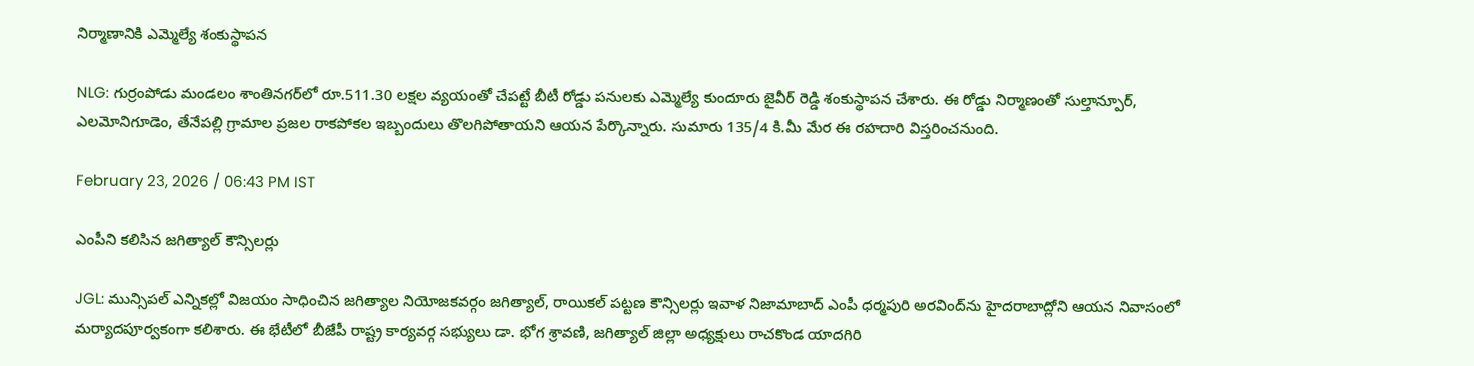నిర్మాణానికి ఎమ్మెల్యే శంకుస్థాపన

NLG: గుర్రంపోడు మండలం శాంతినగర్‌లో రూ.511.30 లక్షల వ్యయంతో చేపట్టే బీటీ రోడ్డు పనులకు ఎమ్మెల్యే కుందూరు జైవీర్ రెడ్డి శంకుస్థాపన చేశారు. ఈ రోడ్డు నిర్మాణంతో సుల్తాన్పూర్, ఎలమోనిగూడెం, తేనేపల్లి గ్రామాల ప్రజల రాకపోకల ఇబ్బందులు తొలగిపోతాయని ఆయన పేర్కొన్నారు. సుమారు 135/4 కి.మీ మేర ఈ రహదారి విస్తరించనుంది.

February 23, 2026 / 06:43 PM IST

ఎంపీని కలిసిన జగిత్యాల్ కౌన్సిలర్లు

JGL: మున్సిపల్ ఎన్నికల్లో విజయం సాధించిన జగిత్యాల నియోజకవర్గం జగిత్యాల్, రాయికల్ పట్టణ కౌన్సిలర్లు ఇవాళ నిజామాబాద్ ఎంపీ ధర్మపురి అరవింద్‌ను హైదరాబాద్లోని ఆయన నివాసంలో మర్యాదపూర్వకంగా కలిశారు. ఈ భేటీలో బీజేపీ రాష్ట్ర కార్యవర్గ సభ్యులు డా. భోగ శ్రావణి, జగిత్యాల్ జిల్లా అధ్యక్షులు రాచకొండ యాదగిరి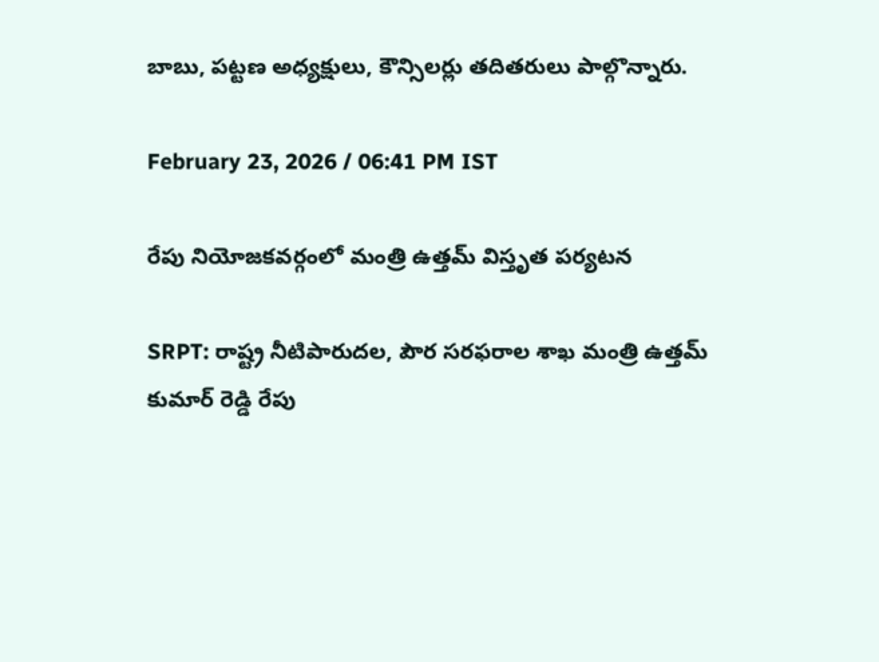బాబు, పట్టణ అధ్యక్షులు, కౌన్సిలర్లు తదితరులు పాల్గొన్నారు.

February 23, 2026 / 06:41 PM IST

రేపు నియోజకవర్గంలో మంత్రి ఉత్తమ్ విస్తృత పర్యటన

SRPT: రాష్ట్ర నీటిపారుదల, పౌర సరఫరాల శాఖ మంత్రి ఉత్తమ్ కుమార్ రెడ్డి రేపు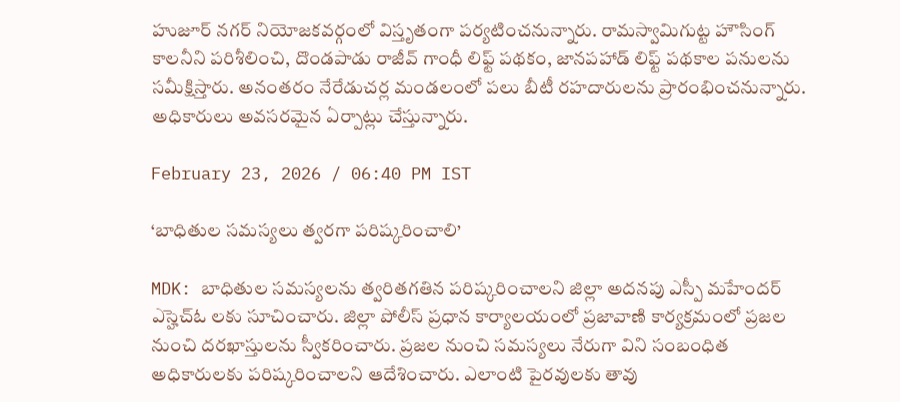హుజూర్ నగర్ నియోజకవర్గంలో విస్తృతంగా పర్యటించనున్నారు. రామస్వామిగుట్ట హౌసింగ్ కాలనీని పరిశీలించి, దొండపాడు రాజీవ్ గాంధీ లిఫ్ట్ పథకం, జానపహాడ్ లిఫ్ట్ పథకాల పనులను సమీక్షిస్తారు. అనంతరం నేరేడుచర్ల మండలంలో పలు బీటీ రహదారులను ప్రారంభించనున్నారు. అధికారులు అవసరమైన ఏర్పాట్లు చేస్తున్నారు.

February 23, 2026 / 06:40 PM IST

‘బాధితుల సమస్యలు త్వరగా పరిష్కరించాలి’

MDK: బాధితుల సమస్యలను త్వరితగతిన పరిష్కరించాలని జిల్లా అదనపు ఎస్పీ మహేందర్ ఎస్హెచ్ఓ లకు సూచించారు. జిల్లా పోలీస్ ప్రధాన కార్యాలయంలో ప్రజావాణి కార్యక్రమంలో ప్రజల నుంచి దరఖాస్తులను స్వీకరించారు. ప్రజల నుంచి సమస్యలు నేరుగా విని సంబంధిత అధికారులకు పరిష్కరించాలని ఆదేశించారు. ఎలాంటి పైరవులకు తావు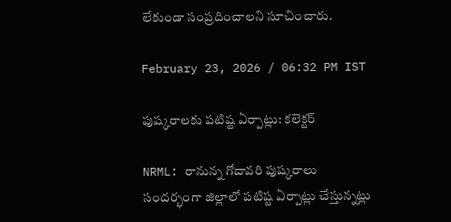లేకుండా సంప్రదించాలని సూచించారు.

February 23, 2026 / 06:32 PM IST

పుష్కరాలకు పటిష్ట ఏర్పాట్లు: కలెక్టర్

NRML: రానున్న గోదావరి పుష్కరాలు సందర్భంగా జిల్లాలో పటిష్ట ఏర్పాట్లు చేస్తున్నట్లు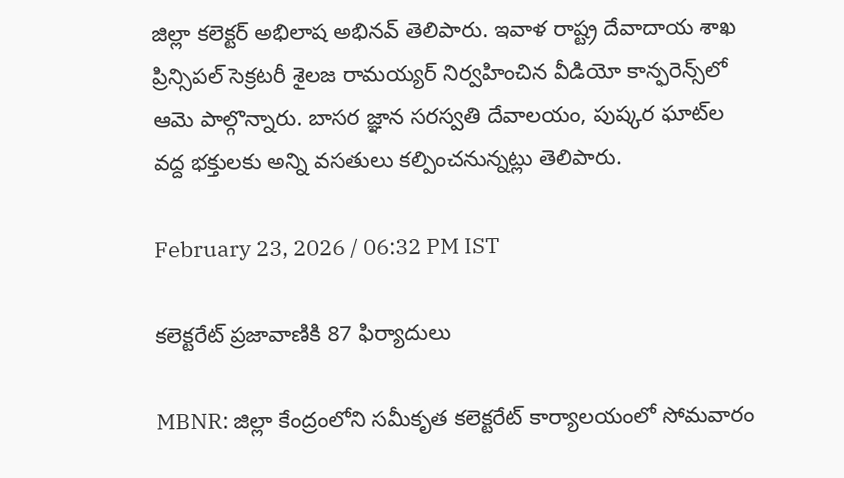జిల్లా కలెక్టర్ అభిలాష అభినవ్ తెలిపారు. ఇవాళ రాష్ట్ర దేవాదాయ శాఖ ప్రిన్సిపల్ సెక్రటరీ శైలజ రామయ్యర్ నిర్వహించిన వీడియో కాన్ఫరెన్స్‌లో ఆమె పాల్గొన్నారు. బాసర జ్ఞాన సరస్వతి దేవాలయం, పుష్కర ఘాట్‌ల వద్ద భక్తులకు అన్ని వసతులు కల్పించనున్నట్లు తెలిపారు.

February 23, 2026 / 06:32 PM IST

కలెక్టరేట్ ప్రజావాణికి 87 ఫిర్యాదులు

MBNR: జిల్లా కేంద్రంలోని సమీకృత కలెక్టరేట్ కార్యాలయంలో సోమవారం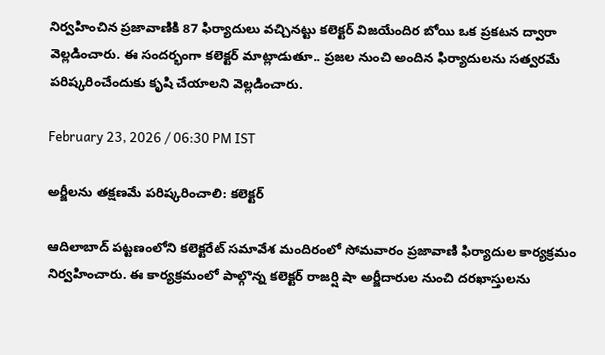నిర్వహించిన ప్రజావాణికి 87 ఫిర్యాదులు వచ్చినట్టు కలెక్టర్ విజయేందిర బోయి ఒక ప్రకటన ద్వారా వెల్లడించారు. ఈ సందర్భంగా కలెక్టర్ మాట్లాడుతూ.. ప్రజల నుంచి అందిన ఫిర్యాదులను సత్వరమే పరిష్కరించేందుకు కృషి చేయాలని వెల్లడించారు.

February 23, 2026 / 06:30 PM IST

అర్జీలను తక్షణమే పరిష్కరించాలి: కలెక్టర్

ఆదిలాబాద్ పట్టణంలోని కలెక్టరేట్ సమావేశ మందిరంలో సోమవారం ప్రజావాణి ఫిర్యాదుల కార్యక్రమం నిర్వహించారు. ఈ కార్యక్రమంలో పాల్గొన్న కలెక్టర్ రాజర్షి షా అర్జీదారుల నుంచి దరఖాస్తులను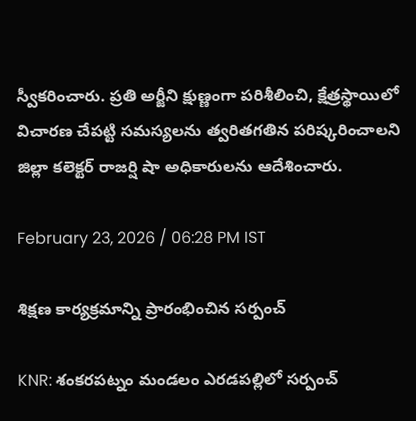స్వీకరించారు. ప్రతి అర్జీని క్షుణ్ణంగా పరిశీలించి, క్షేత్రస్థాయిలో విచారణ చేపట్టి సమస్యలను త్వరితగతిన పరిష్కరించాలని జిల్లా కలెక్టర్ రాజర్షి షా అధికారులను ఆదేశించారు.

February 23, 2026 / 06:28 PM IST

శిక్షణ కార్యక్రమాన్ని ప్రారంభించిన సర్పంచ్

KNR: శంకరపట్నం మండలం ఎరడపల్లిలో సర్పంచ్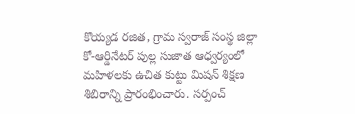కొయ్యడ రజిత, గ్రామ స్వరాజ్ సంస్థ జిల్లా కో-ఆర్డినేటర్ పుల్ల సుజాత ఆధ్వర్యంలో మహిళలకు ఉచిత కుట్టు మిషన్ శిక్షణ శిబిరాన్ని ప్రారంభించారు. సర్పంచ్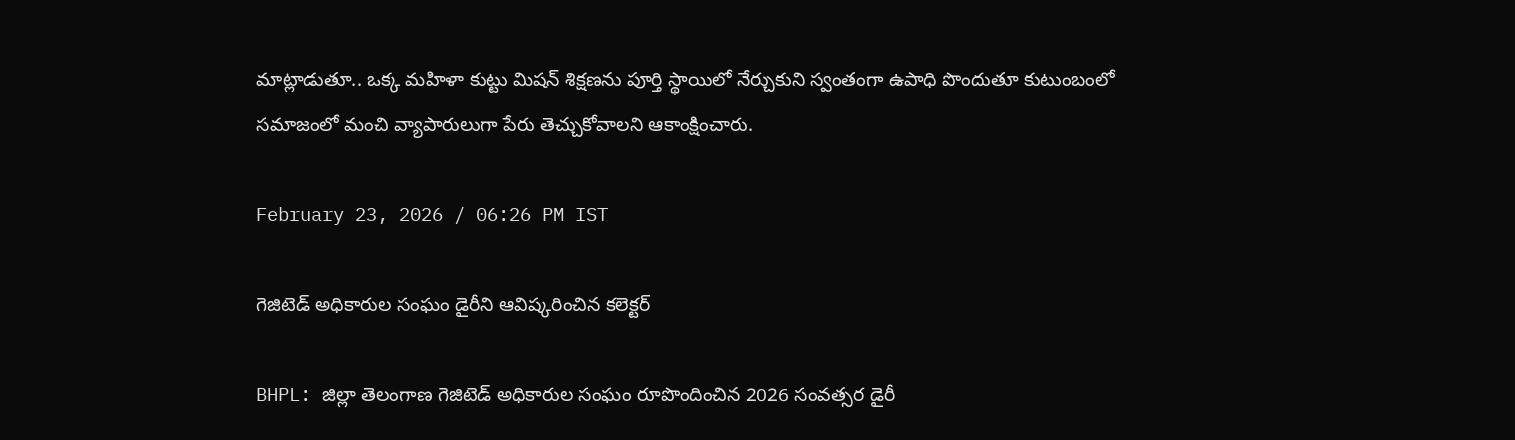మాట్లాడుతూ.. ఒక్క మహిళా కుట్టు మిషన్ శిక్షణను పూర్తి స్థాయిలో నేర్చుకుని స్వంతంగా ఉపాధి పొందుతూ కుటుంబంలో సమాజంలో మంచి వ్యాపారులుగా పేరు తెచ్చుకోవాలని ఆకాంక్షించారు.

February 23, 2026 / 06:26 PM IST

గెజిటెడ్ అధికారుల సంఘం డైరీని ఆవిష్కరించిన కలెక్టర్

BHPL: జిల్లా తెలంగాణ గెజిటెడ్ అధికారుల సంఘం రూపొందించిన 2026 సంవత్సర డైరీ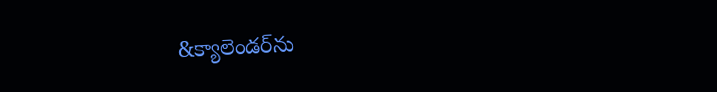&క్యాలెండర్‌ను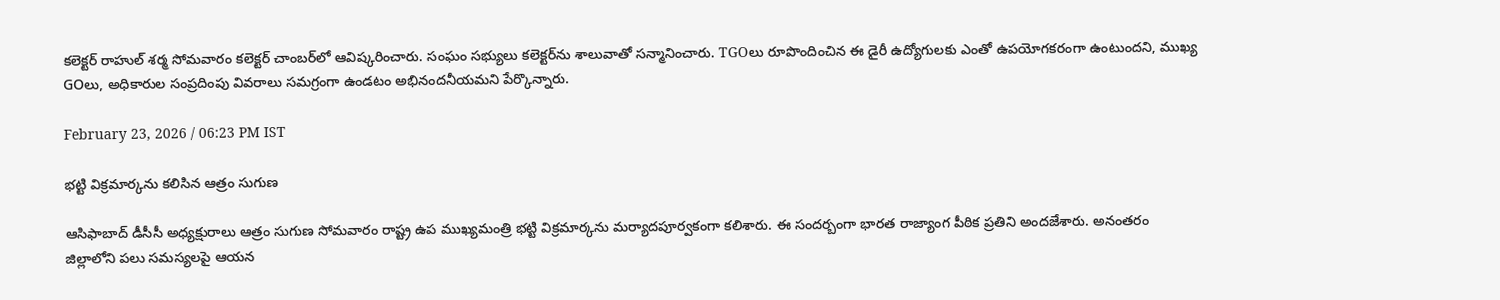కలెక్టర్ రాహుల్ శర్మ సోమవారం కలెక్టర్ చాంబర్‌లో ఆవిష్కరించారు. సంఘం సభ్యులు కలెక్టర్‌ను శాలువాతో సన్మానించారు. TGOలు రూపొందించిన ఈ డైరీ ఉద్యోగులకు ఎంతో ఉపయోగకరంగా ఉంటుందని, ముఖ్య GOలు, అధికారుల సంప్రదింపు వివరాలు సమగ్రంగా ఉండటం అభినందనీయమని పేర్కొన్నారు.

February 23, 2026 / 06:23 PM IST

భట్టి విక్రమార్కను కలిసిన ఆత్రం సుగుణ

ఆసిఫాబాద్ డీసీసీ అధ్యక్షురాలు ఆత్రం సుగుణ సోమవారం రాష్ట్ర ఉప ముఖ్యమంత్రి భట్టి విక్రమార్కను మర్యాదపూర్వకంగా కలిశారు. ఈ సందర్బంగా భారత రాజ్యాంగ పీఠిక ప్రతిని అందజేశారు. అనంతరం జిల్లాలోని పలు సమస్యలపై ఆయన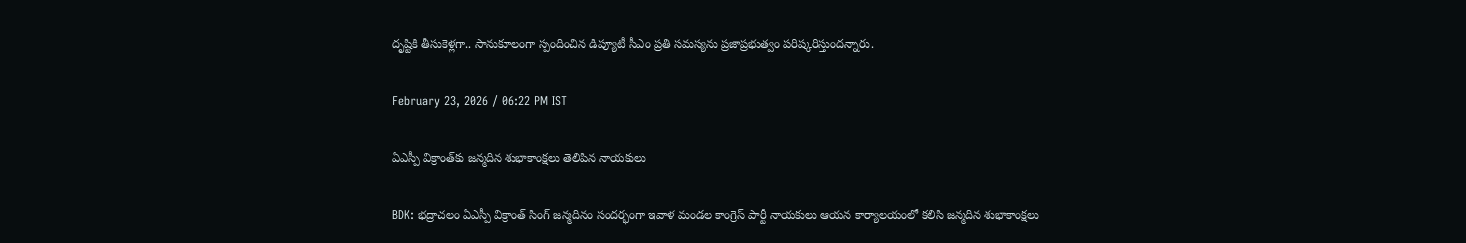దృష్టికి తీసుకెళ్లగా.. సానుకూలంగా స్పందించిన డిప్యూటీ సీఎం ప్రతి సమస్యను ప్రజాప్రభుత్వం పరిష్కరిస్తుందన్నారు.

February 23, 2026 / 06:22 PM IST

ఏఎస్పీ విక్రాంత్‌కు జన్మదిన శుభాకాంక్షలు తెలిపిన నాయకులు

BDK: భద్రాచలం ఏఎస్పీ విక్రాంత్ సింగ్ జన్మదినం సందర్భంగా ఇవాళ మండల కాంగ్రెస్ పార్టీ నాయకులు ఆయన కార్యాలయంలో కలిసి జన్మదిన శుభాకాంక్షలు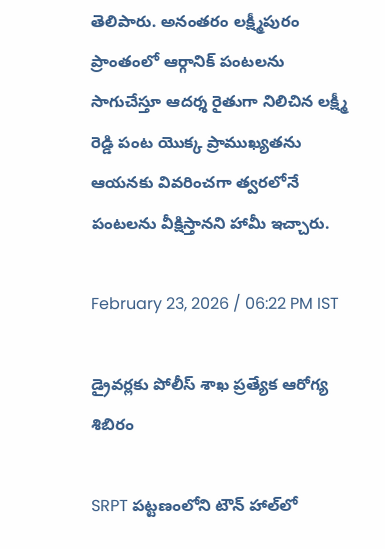తెలిపారు. అనంతరం లక్ష్మీపురం ప్రాంతంలో ఆర్గానిక్ పంటలను సాగుచేస్తూ ఆదర్శ రైతుగా నిలిచిన లక్ష్మీ రెడ్డి పంట యొక్క ప్రాముఖ్యతను ఆయనకు వివరించగా త్వరలోనే పంటలను వీక్షిస్తానని హామీ ఇచ్చారు.

February 23, 2026 / 06:22 PM IST

డ్రైవర్లకు పోలీస్ శాఖ ప్రత్యేక ఆరోగ్య శిబిరం

SRPT పట్టణంలోని టౌన్ హాల్‌లో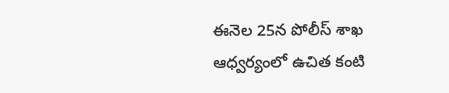ఈనెల 25న పోలీస్ శాఖ ఆధ్వర్యంలో ఉచిత కంటి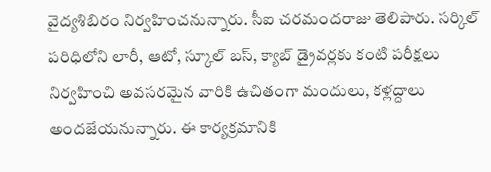వైద్యశిబిరం నిర్వహించనున్నారు. సీఐ చరమందరాజు తెలిపారు. సర్కిల్ పరిధిలోని లారీ, ఆటో, స్కూల్ బస్, క్యాబ్ డ్రైవర్లకు కంటి పరీక్షలు నిర్వహించి అవసరమైన వారికి ఉచితంగా మందులు, కళ్లద్దాలు అందజేయనున్నారు. ఈ కార్యక్రమానికి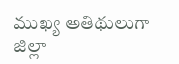ముఖ్య అతిథులుగా జిల్లా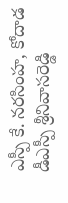ఎస్పీ కే. నరసింహ, కోదాడ డీఎస్పీ శ్రీనివాసరెడ్డి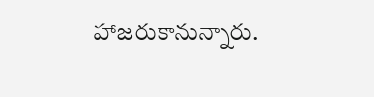హాజరుకానున్నారు.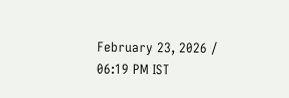February 23, 2026 / 06:19 PM IST